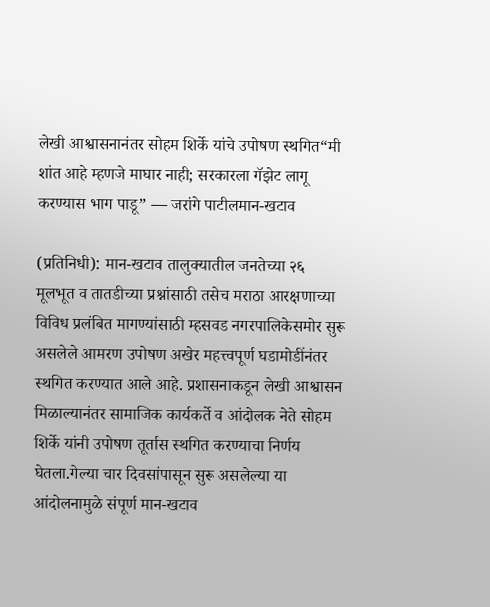लेखी आश्वासनानंतर सोहम शिर्के यांचे उपोषण स्थगित“मी शांत आहे म्हणजे माघार नाही; सरकारला गॅझेट लागू करण्यास भाग पाडू” — जरांगे पाटीलमान-खटाव

(प्रतिनिधी): मान-खटाव तालुक्यातील जनतेच्या २६ मूलभूत व तातडीच्या प्रश्नांसाठी तसेच मराठा आरक्षणाच्या विविध प्रलंबित मागण्यांसाठी म्हसवड नगरपालिकेसमोर सुरू असलेले आमरण उपोषण अखेर महत्त्वपूर्ण घडामोडींनंतर स्थगित करण्यात आले आहे. प्रशासनाकडून लेखी आश्वासन मिळाल्यानंतर सामाजिक कार्यकर्ते व आंदोलक नेते सोहम शिर्के यांनी उपोषण तूर्तास स्थगित करण्याचा निर्णय घेतला.गेल्या चार दिवसांपासून सुरू असलेल्या या आंदोलनामुळे संपूर्ण मान-खटाव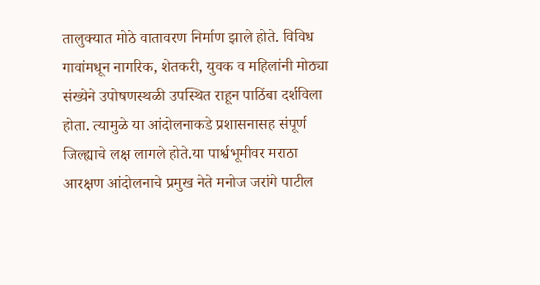तालुक्यात मोठे वातावरण निर्माण झाले होते. विविध गावांमधून नागरिक, शेतकरी, युवक व महिलांनी मोठ्या संख्येने उपोषणस्थळी उपस्थित राहून पाठिंबा दर्शविला होता. त्यामुळे या आंदोलनाकडे प्रशासनासह संपूर्ण जिल्ह्याचे लक्ष लागले होते.या पार्श्वभूमीवर मराठा आरक्षण आंदोलनाचे प्रमुख नेते मनोज जरांगे पाटील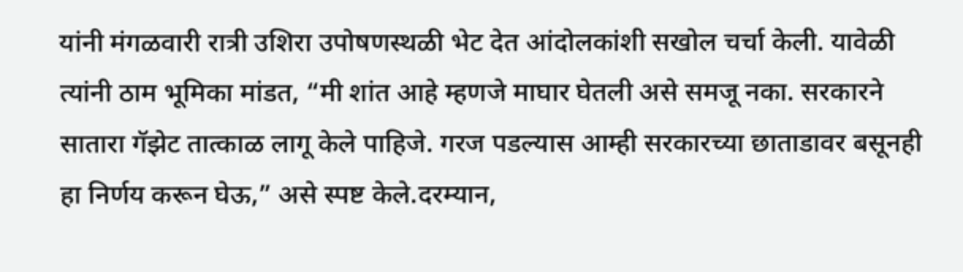यांनी मंगळवारी रात्री उशिरा उपोषणस्थळी भेट देत आंदोलकांशी सखोल चर्चा केली. यावेळी त्यांनी ठाम भूमिका मांडत, “मी शांत आहे म्हणजे माघार घेतली असे समजू नका. सरकारने सातारा गॅझेट तात्काळ लागू केले पाहिजे. गरज पडल्यास आम्ही सरकारच्या छाताडावर बसूनही हा निर्णय करून घेऊ,” असे स्पष्ट केले.दरम्यान,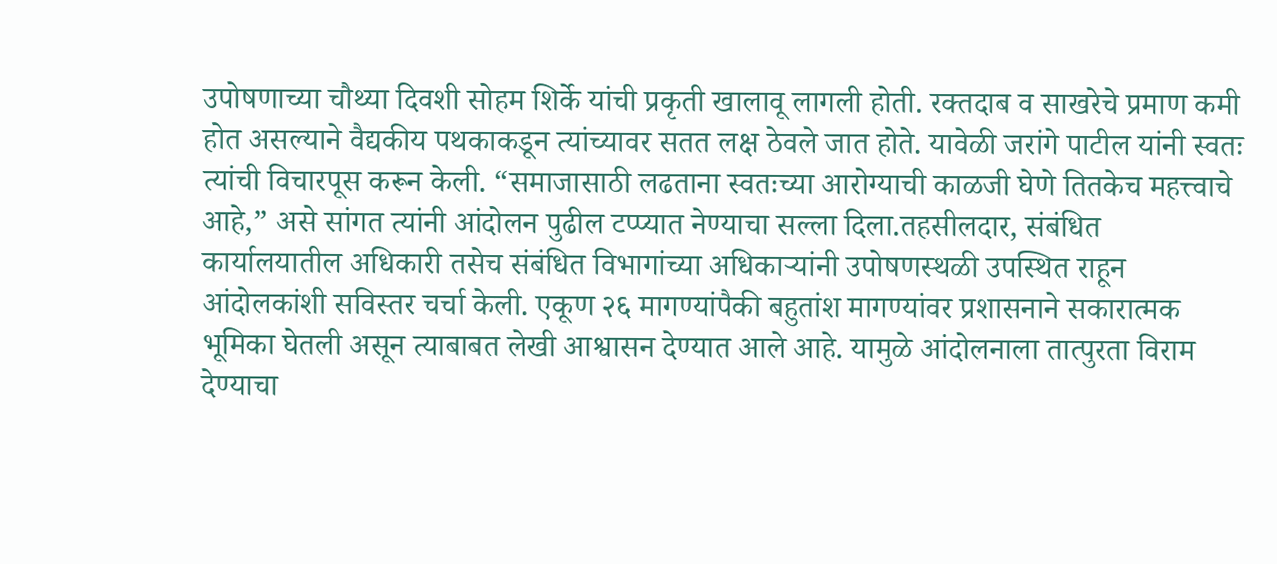उपोषणाच्या चौथ्या दिवशी सोहम शिर्के यांची प्रकृती खालावू लागली होती. रक्तदाब व साखरेचे प्रमाण कमी होत असल्याने वैद्यकीय पथकाकडून त्यांच्यावर सतत लक्ष ठेवले जात होते. यावेळी जरांगे पाटील यांनी स्वतः त्यांची विचारपूस करून केली. “समाजासाठी लढताना स्वतःच्या आरोग्याची काळजी घेणे तितकेच महत्त्वाचे आहे,” असे सांगत त्यांनी आंदोलन पुढील टप्प्यात नेण्याचा सल्ला दिला.तहसीलदार, संबंधित कार्यालयातील अधिकारी तसेच संबंधित विभागांच्या अधिकाऱ्यांनी उपोषणस्थळी उपस्थित राहून आंदोलकांशी सविस्तर चर्चा केली. एकूण २६ मागण्यांपैकी बहुतांश मागण्यांवर प्रशासनाने सकारात्मक भूमिका घेतली असून त्याबाबत लेखी आश्वासन देण्यात आले आहे. यामुळे आंदोलनाला तात्पुरता विराम देण्याचा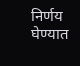निर्णय घेण्यात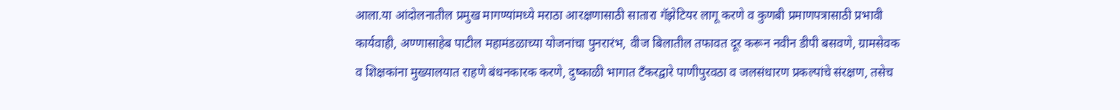आला.या आंदोलनातील प्रमुख मागण्यांमध्ये मराठा आरक्षणासाठी सातारा गॅझेटियर लागू करणे व कुणबी प्रमाणपत्रासाठी प्रभावी कार्यवाही, अण्णासाहेब पाटील महामंडळाच्या योजनांचा पुनरारंभ, वीज बिलातील तफावत दूर करून नवीन डीपी बसवणे, ग्रामसेवक व शिक्षकांना मुख्यालयात राहणे बंधनकारक करणे, दुष्काळी भागात टँकरद्वारे पाणीपुरवठा व जलसंधारण प्रकल्पांचे संरक्षण, तसेच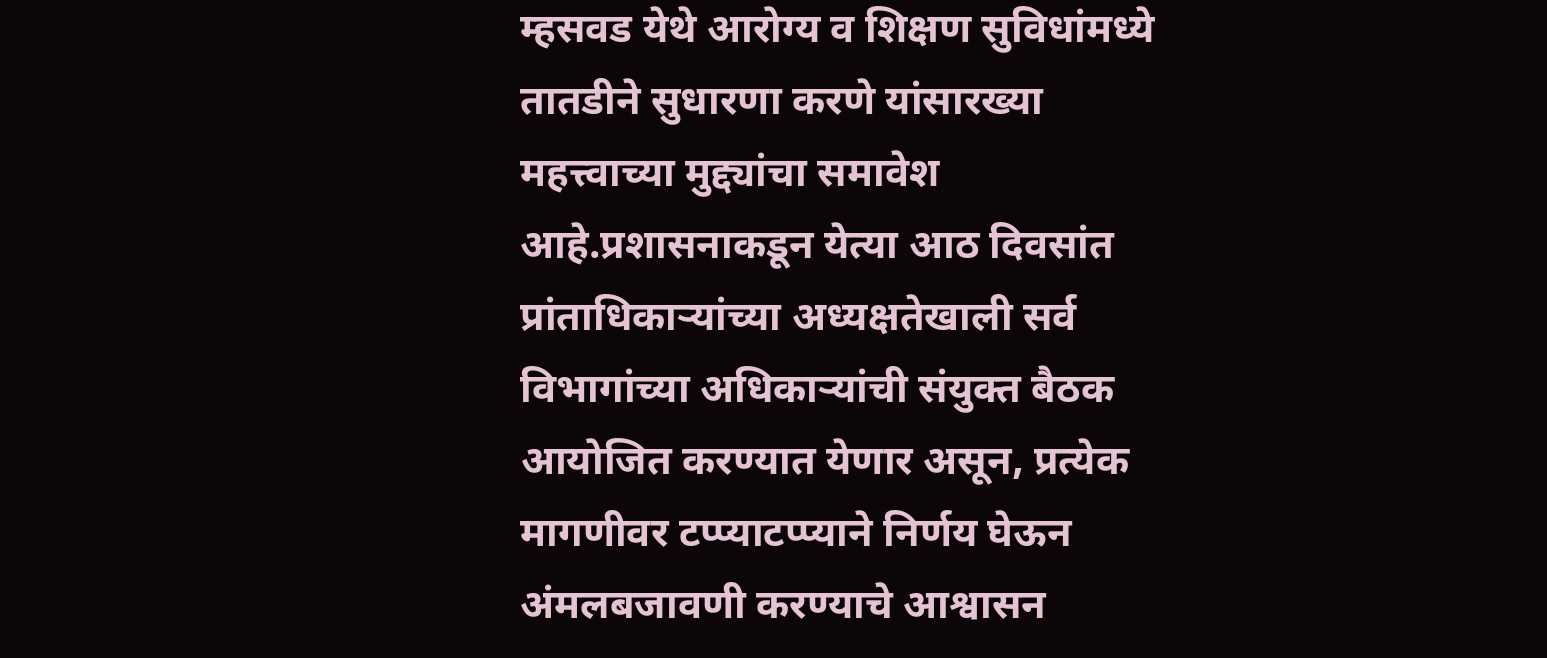म्हसवड येथे आरोग्य व शिक्षण सुविधांमध्ये तातडीने सुधारणा करणे यांसारख्या महत्त्वाच्या मुद्द्यांचा समावेश आहे.प्रशासनाकडून येत्या आठ दिवसांत प्रांताधिकाऱ्यांच्या अध्यक्षतेखाली सर्व विभागांच्या अधिकाऱ्यांची संयुक्त बैठक आयोजित करण्यात येणार असून, प्रत्येक मागणीवर टप्प्याटप्प्याने निर्णय घेऊन अंमलबजावणी करण्याचे आश्वासन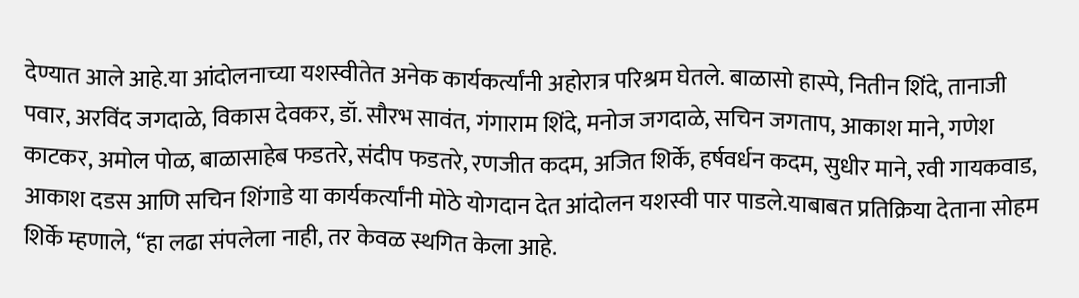देण्यात आले आहे.या आंदोलनाच्या यशस्वीतेत अनेक कार्यकर्त्यांनी अहोरात्र परिश्रम घेतले. बाळासो हास्पे, नितीन शिंदे, तानाजी पवार, अरविंद जगदाळे, विकास देवकर, डॉ. सौरभ सावंत, गंगाराम शिंदे, मनोज जगदाळे, सचिन जगताप, आकाश माने, गणेश काटकर, अमोल पोळ, बाळासाहेब फडतरे, संदीप फडतरे, रणजीत कदम, अजित शिर्के, हर्षवर्धन कदम, सुधीर माने, रवी गायकवाड, आकाश दडस आणि सचिन शिंगाडे या कार्यकर्त्यांनी मोठे योगदान देत आंदोलन यशस्वी पार पाडले.याबाबत प्रतिक्रिया देताना सोहम शिर्के म्हणाले, “हा लढा संपलेला नाही, तर केवळ स्थगित केला आहे.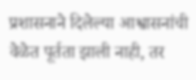प्रशासनाने दिलेल्या आश्वासनांची वेळेत पूर्तता झाली नाही, तर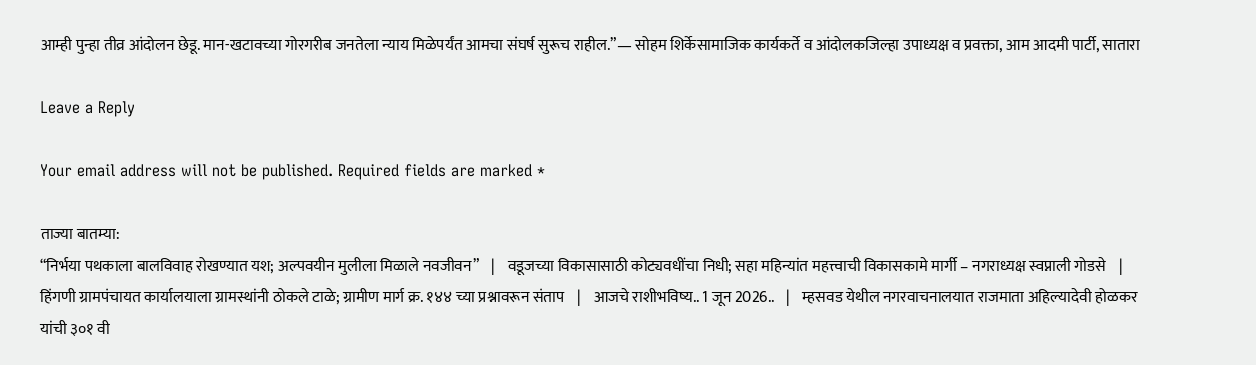आम्ही पुन्हा तीव्र आंदोलन छेडू. मान-खटावच्या गोरगरीब जनतेला न्याय मिळेपर्यंत आमचा संघर्ष सुरूच राहील.”— सोहम शिर्केसामाजिक कार्यकर्ते व आंदोलकजिल्हा उपाध्यक्ष व प्रवक्ता, आम आदमी पार्टी, सातारा

Leave a Reply

Your email address will not be published. Required fields are marked *

ताज्या बातम्या:
“निर्भया पथकाला बालविवाह रोखण्यात यश; अल्पवयीन मुलीला मिळाले नवजीवन”    |    वडूजच्या विकासासाठी कोट्यवधींचा निधी; सहा महिन्यांत महत्त्वाची विकासकामे मार्गी – नगराध्यक्ष स्वप्नाली गोडसे    |    हिंगणी ग्रामपंचायत कार्यालयाला ग्रामस्थांनी ठोकले टाळे; ग्रामीण मार्ग क्र. १४४ च्या प्रश्नावरून संताप    |    आजचे राशीभविष्य.. 1 जून 2026..    |    म्हसवड येथील नगरवाचनालयात राजमाता अहिल्यादेवी होळकर यांची ३०१ वी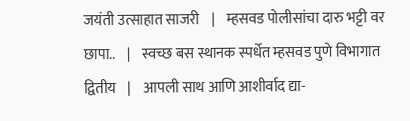जयंती उत्साहात साजरी    |    म्हसवड पोलीसांचा दारु भट्टी वर छापा..    |    स्वच्छ बस स्थानक स्पर्धेत म्हसवड पुणे विभागात द्वितीय    |    आपली साथ आणि आशीर्वाद द्या-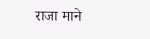राजा माने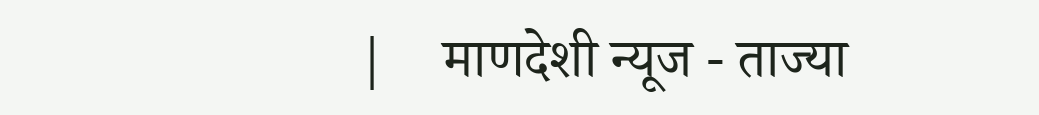|    माणदेशी न्यूज - ताज्या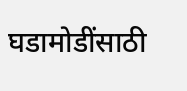घडामोडींसाठी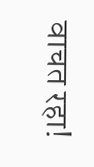वाचत रहा!